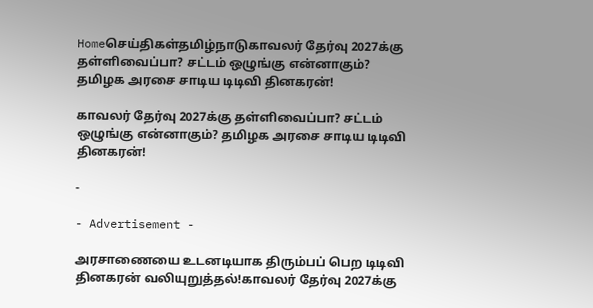Homeசெய்திகள்தமிழ்நாடுகாவலர் தேர்வு 2027க்கு தள்ளிவைப்பா? சட்டம் ஒழுங்கு என்னாகும்? தமிழக அரசை சாடிய டிடிவி தினகரன்!

காவலர் தேர்வு 2027க்கு தள்ளிவைப்பா? சட்டம் ஒழுங்கு என்னாகும்? தமிழக அரசை சாடிய டிடிவி தினகரன்!

-

- Advertisement -

அரசாணையை உடனடியாக திரும்பப் பெற டிடிவி தினகரன் வலியுறுத்தல்!காவலர் தேர்வு 2027க்கு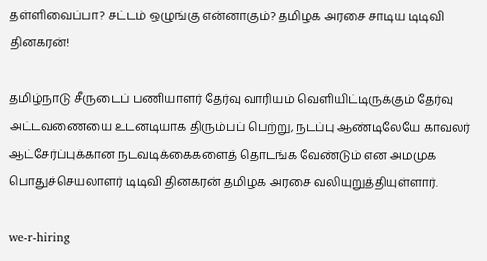தள்ளிவைப்பா? சட்டம் ஒழுங்கு என்னாகும்? தமிழக அரசை சாடிய டிடிவி தினகரன்!

தமிழ்நாடு சீருடைப் பணியாளர் தேர்வு வாரியம் வெளியிட்டிருக்கும் தேர்வு அட்டவணையை உடனடியாக திரும்பப் பெற்று, நடப்பு ஆண்டிலேயே காவலர் ஆட்சேர்ப்புக்கான நடவடிக்கைகளைத் தொடங்க வேண்டும் என அமமுக பொதுச்செயலாளர் டிடிவி தினகரன் தமிழக அரசை வலியுறுத்தியுள்ளார்.

we-r-hiring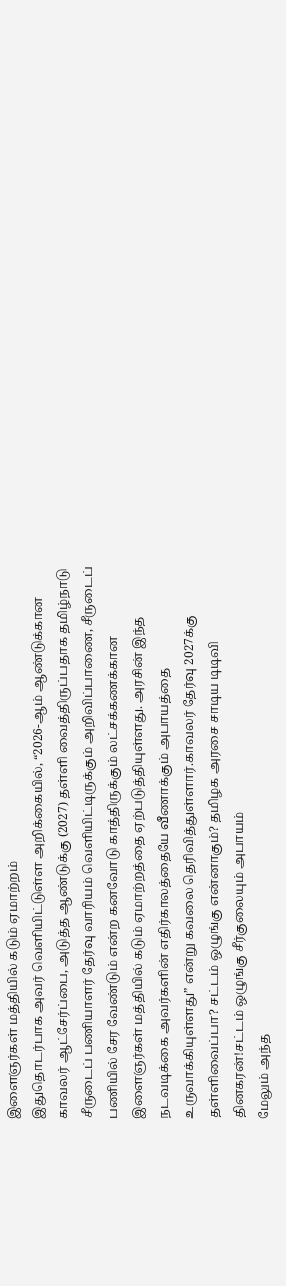இளைஞர்கள் மத்தியில் கடும் ஏமாற்றம்
இதுதொடர்பாக அவர் வெளியிட்டுள்ள அறிக்கையில், “2026-ஆம் ஆண்டுக்கான காவலர் ஆட்சேர்ப்பை, அடுத்த ஆண்டுக்கு (2027) தள்ளி வைத்திருப்பதாக தமிழ்நாடு சீருடைப் பணியாளர் தேர்வு வாரியம் வெளியிட்டிருக்கும் அறிவிப்பாணை, சீருடைப் பணியில் சேர வேண்டும் என்ற கனவோடு காத்திருக்கும் லட்சக்கணக்கான இளைஞர்கள் மத்தியில் கடும் ஏமாற்றத்தை ஏற்படுத்தியுள்ளது. அரசின் இந்த நடவடிக்கை அவர்களின் எதிர்காலத்தையே வீணாக்கும் அபாயத்தை உருவாக்கியுள்ளது” என்று கவலை தெரிவித்துள்ளார்.காவலர் தேர்வு 2027க்கு தள்ளிவைப்பா? சட்டம் ஒழுங்கு என்னாகும்? தமிழக அரசை சாடிய டிடிவி தினகரன்!சட்டம் ஒழுங்கு சீர்குலையும் அபாயம்
மேலும் அந்த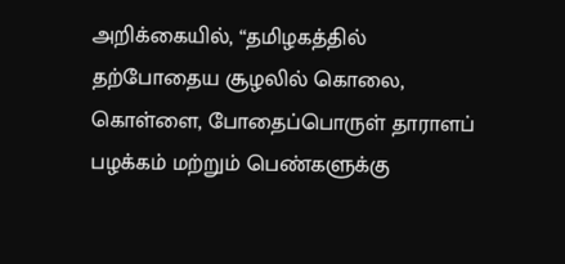அறிக்கையில், “தமிழகத்தில் தற்போதைய சூழலில் கொலை, கொள்ளை, போதைப்பொருள் தாராளப் பழக்கம் மற்றும் பெண்களுக்கு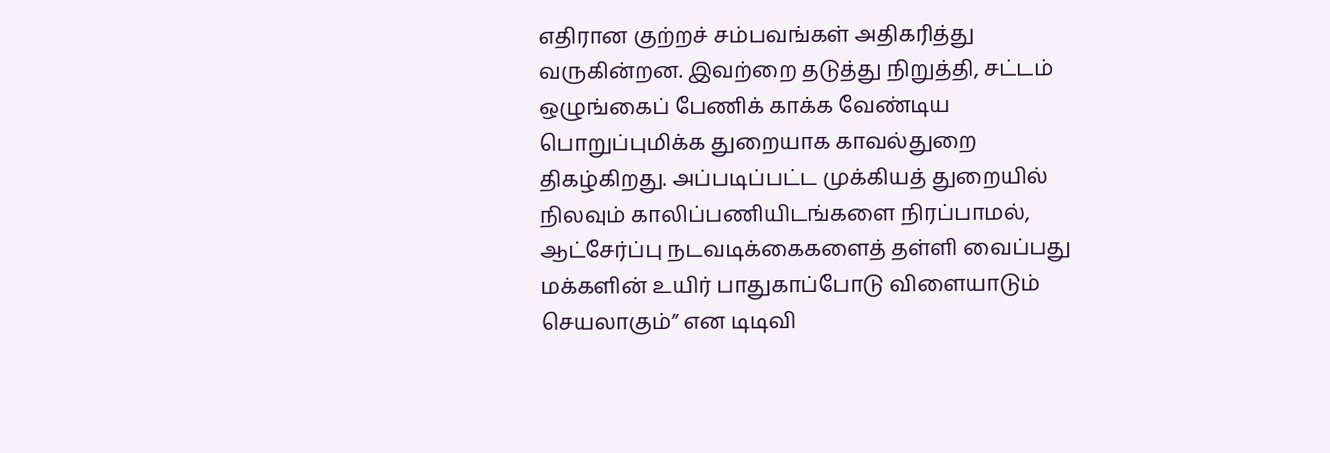எதிரான குற்றச் சம்பவங்கள் அதிகரித்து வருகின்றன. இவற்றை தடுத்து நிறுத்தி, சட்டம் ஒழுங்கைப் பேணிக் காக்க வேண்டிய பொறுப்புமிக்க துறையாக காவல்துறை திகழ்கிறது. அப்படிப்பட்ட முக்கியத் துறையில் நிலவும் காலிப்பணியிடங்களை நிரப்பாமல், ஆட்சேர்ப்பு நடவடிக்கைகளைத் தள்ளி வைப்பது மக்களின் உயிர் பாதுகாப்போடு விளையாடும் செயலாகும்” என டிடிவி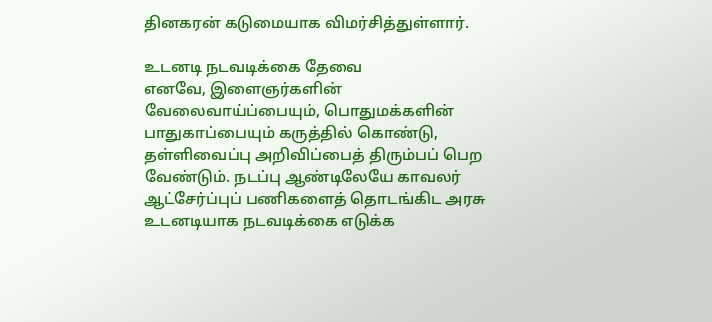தினகரன் கடுமையாக விமர்சித்துள்ளார்.

உடனடி நடவடிக்கை தேவை
எனவே, இளைஞர்களின் வேலைவாய்ப்பையும், பொதுமக்களின் பாதுகாப்பையும் கருத்தில் கொண்டு, தள்ளிவைப்பு அறிவிப்பைத் திரும்பப் பெற வேண்டும். நடப்பு ஆண்டிலேயே காவலர் ஆட்சேர்ப்புப் பணிகளைத் தொடங்கிட அரசு உடனடியாக நடவடிக்கை எடுக்க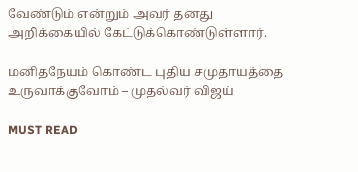வேண்டும் என்றும் அவர் தனது அறிக்கையில் கேட்டுக்கொண்டுள்ளார்.

மனிதநேயம் கொண்ட புதிய சமுதாயத்தை உருவாக்குவோம் – முதல்வர் விஜய்

MUST READ